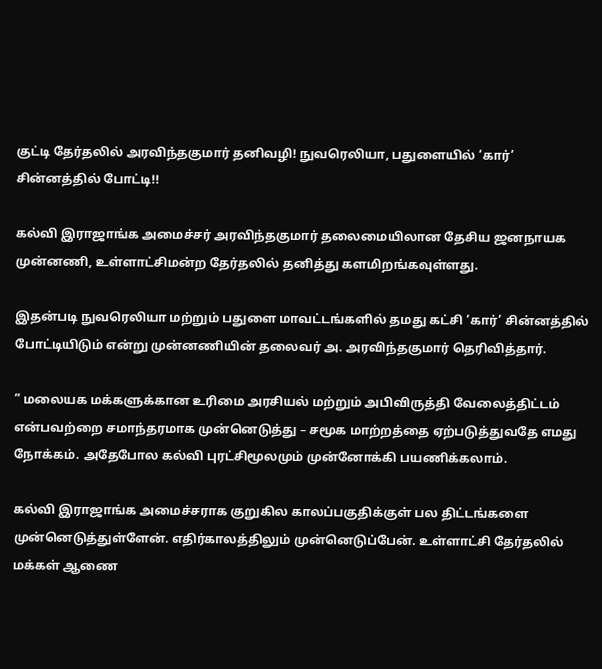குட்டி தேர்தலில் அரவிந்தகுமார் தனிவழி! நுவரெலியா, பதுளையில் ‘கார்’ சின்னத்தில் போட்டி!!

கல்வி இராஜாங்க அமைச்சர் அரவிந்தகுமார் தலைமையிலான தேசிய ஜனநாயக முன்னணி, உள்ளாட்சிமன்ற தேர்தலில் தனித்து களமிறங்கவுள்ளது.

இதன்படி நுவரெலியா மற்றும் பதுளை மாவட்டங்களில் தமது கட்சி ‘கார்’ சின்னத்தில் போட்டியிடும் என்று முன்னணியின் தலைவர் அ. அரவிந்தகுமார் தெரிவித்தார்.

” மலையக மக்களுக்கான உரிமை அரசியல் மற்றும் அபிவிருத்தி வேலைத்திட்டம் என்பவற்றை சமாந்தரமாக முன்னெடுத்து – சமூக மாற்றத்தை ஏற்படுத்துவதே எமது நோக்கம். அதேபோல கல்வி புரட்சிமூலமும் முன்னோக்கி பயணிக்கலாம்.

கல்வி இராஜாங்க அமைச்சராக குறுகில காலப்பகுதிக்குள் பல திட்டங்களை முன்னெடுத்துள்ளேன். எதிர்காலத்திலும் முன்னெடுப்பேன். உள்ளாட்சி தேர்தலில் மக்கள் ஆணை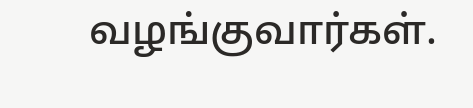வழங்குவார்கள்.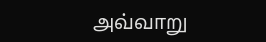அவ்வாறு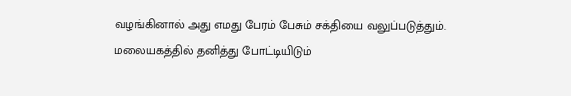வழங்கினால் அது எமது பேரம் பேசும் சக்தியை வலுப்படுத்தும். மலையகத்தில் தனித்து போட்டியிடும்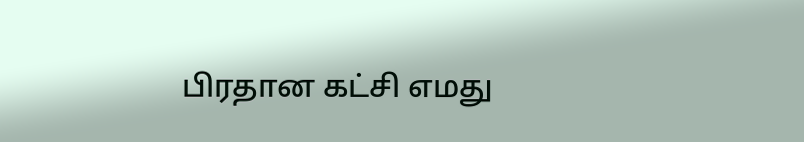பிரதான கட்சி எமது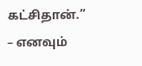கட்சிதான்.” – எனவும்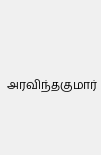அரவிந்தகுமார்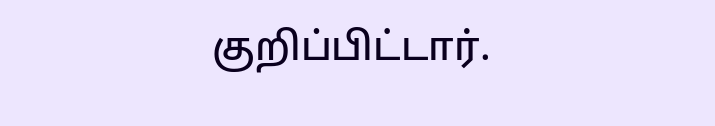குறிப்பிட்டார்.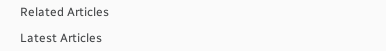Related Articles

Latest Articles